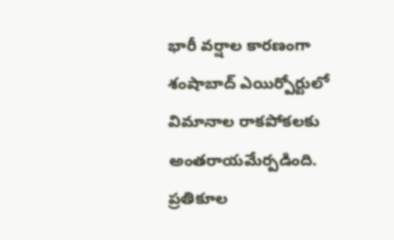భారీ వర్షాల కారణంగా శంషాబాద్ ఎయిర్పోర్టులో విమానాల రాకపోకలకు అంతరాయమేర్పడింది. ప్రతికూల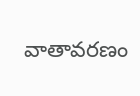వాతావరణం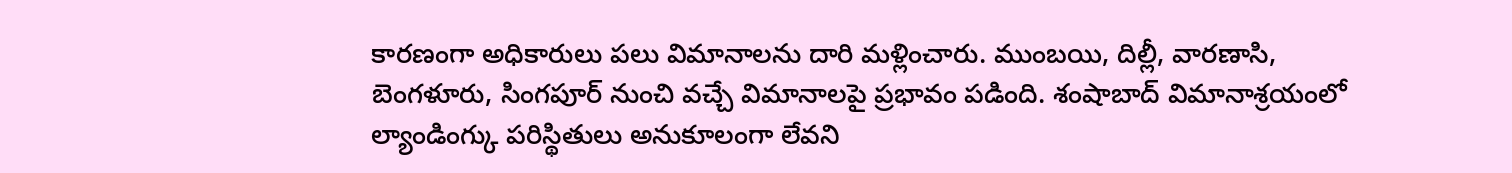కారణంగా అధికారులు పలు విమానాలను దారి మళ్లించారు. ముంబయి, దిల్లీ, వారణాసి, బెంగళూరు, సింగపూర్ నుంచి వచ్చే విమానాలపై ప్రభావం పడింది. శంషాబాద్ విమానాశ్రయంలో ల్యాండింగ్కు పరిస్థితులు అనుకూలంగా లేవని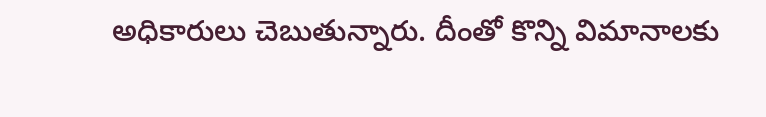అధికారులు చెబుతున్నారు. దీంతో కొన్ని విమానాలకు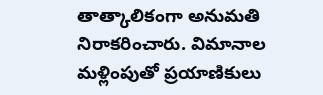తాత్కాలికంగా అనుమతి నిరాకరించారు. విమానాల మళ్లింపుతో ప్రయాణికులు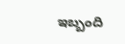ఇబ్బంది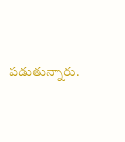పడుతున్నారు.